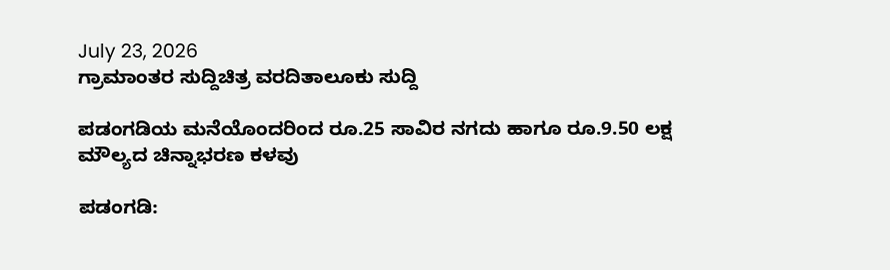July 23, 2026
ಗ್ರಾಮಾಂತರ ಸುದ್ದಿಚಿತ್ರ ವರದಿತಾಲೂಕು ಸುದ್ದಿ

ಪಡಂಗಡಿಯ ಮನೆಯೊಂದರಿಂದ ರೂ.25 ಸಾವಿರ ನಗದು ಹಾಗೂ ರೂ.9.50 ಲಕ್ಷ ಮೌಲ್ಯದ ಚಿನ್ನಾಭರಣ ಕಳವು

ಪಡಂಗಡಿ: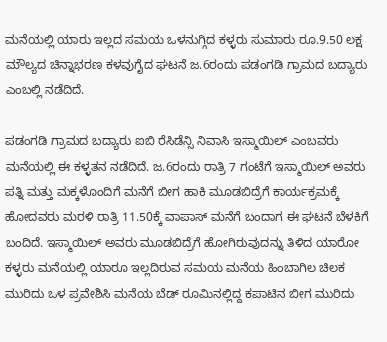ಮನೆಯಲ್ಲಿ ಯಾರು ಇಲ್ಲದ ಸಮಯ ಒಳನುಗ್ಗಿದ ಕಳ್ಳರು ಸುಮಾರು ರೂ.9.50 ಲಕ್ಷ ಮೌಲ್ಯದ ಚಿನ್ನಾಭರಣ ಕಳವುಗೈದ ಘಟನೆ ಜ.6ರಂದು ಪಡಂಗಡಿ ಗ್ರಾಮದ ಬದ್ಯಾರು ಎಂಬಲ್ಲಿ ನಡೆದಿದೆ.

ಪಡಂಗಡಿ ಗ್ರಾಮದ ಬದ್ಯಾರು ಐಬಿ ರೆಸಿಡೆನ್ಸಿ ನಿವಾಸಿ ಇಸ್ಮಾಯಿಲ್ ಎಂಬವರು ಮನೆಯಲ್ಲಿ ಈ ಕಳ್ಳತನ ನಡೆದಿದೆ. ಜ.6ರಂದು ರಾತ್ರಿ 7 ಗಂಟೆಗೆ ಇಸ್ಮಾಯಿಲ್ ಅವರು ಪತ್ನಿ ಮತ್ತು ಮಕ್ಕಳೊಂದಿಗೆ ಮನೆಗೆ ಬೀಗ ಹಾಕಿ ಮೂಡಬಿದ್ರೆಗೆ ಕಾರ್ಯಕ್ರಮಕ್ಕೆ ಹೋದವರು ಮರಳಿ ರಾತ್ರಿ 11.50ಕ್ಕೆ ವಾಪಾಸ್ ಮನೆಗೆ ಬಂದಾಗ ಈ ಘಟನೆ ಬೆಳಕಿಗೆ ಬಂದಿದೆ. ಇಸ್ಮಾಯಿಲ್ ಅವರು ಮೂಡಬಿದ್ರೆಗೆ ಹೋಗಿರುವುದನ್ನು ತಿಳಿದ ಯಾರೋ ಕಳ್ಳರು ಮನೆಯಲ್ಲಿ ಯಾರೂ ಇಲ್ಲದಿರುವ ಸಮಯ ಮನೆಯ ಹಿಂಬಾಗಿಲ ಚಿಲಕ ಮುರಿದು ಒಳ ಪ್ರವೇಶಿಸಿ ಮನೆಯ ಬೆಡ್ ರೂಮಿನಲ್ಲಿದ್ದ ಕಪಾಟಿನ ಬೀಗ ಮುರಿದು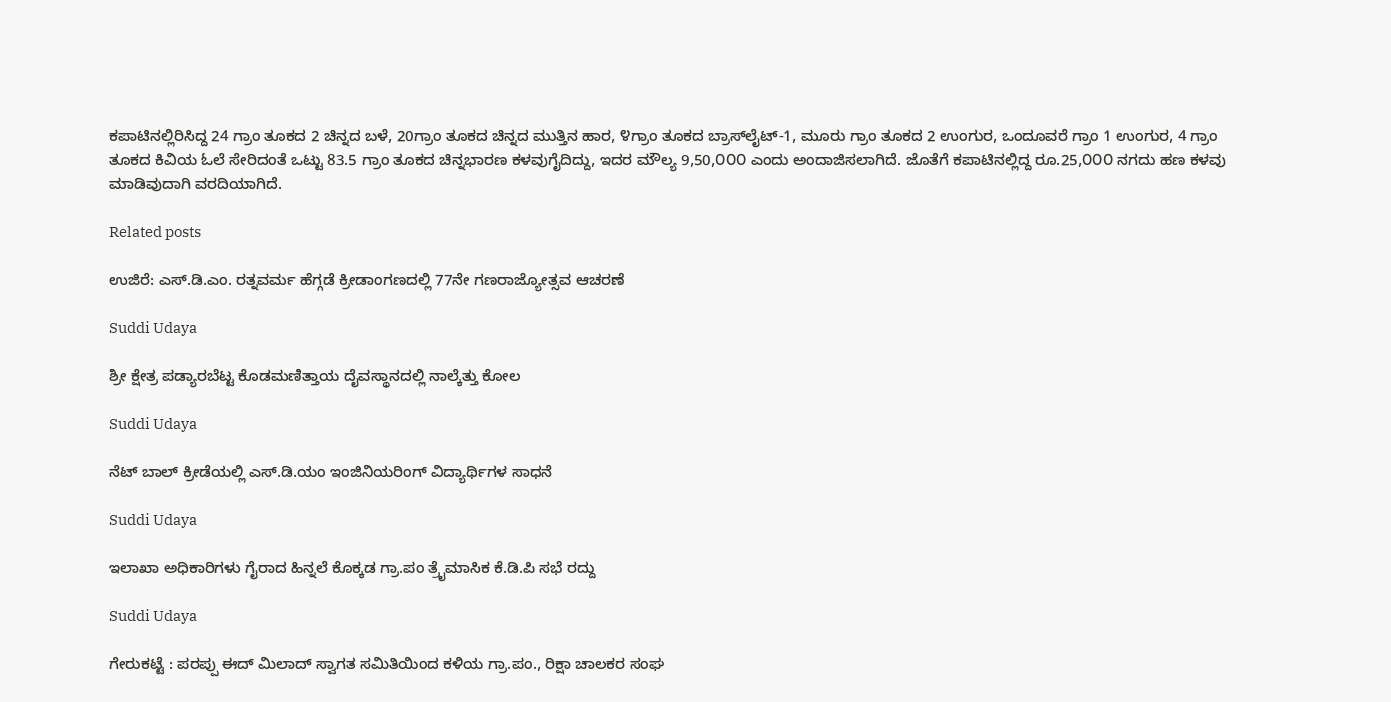ಕಪಾಟಿನಲ್ಲಿರಿಸಿದ್ದ 24 ಗ್ರಾಂ ತೂಕದ 2 ಚಿನ್ನದ ಬಳೆ, 20ಗ್ರಾಂ ತೂಕದ ಚಿನ್ನದ ಮುತ್ತಿನ ಹಾರ, ೪ಗ್ರಾಂ ತೂಕದ ಬ್ರಾಸ್‌ಲೈಟ್-1, ಮೂರು ಗ್ರಾಂ ತೂಕದ 2 ಉಂಗುರ, ಒಂದೂವರೆ ಗ್ರಾಂ 1 ಉಂಗುರ, 4 ಗ್ರಾಂ ತೂಕದ ಕಿವಿಯ ಓಲೆ ಸೇರಿದಂತೆ ಒಟ್ಟು 83.5 ಗ್ರಾಂ ತೂಕದ ಚಿನ್ನಭಾರಣ ಕಳವುಗೈದಿದ್ದು, ಇದರ ಮೌಲ್ಯ 9,50,೦೦೦ ಎಂದು ಅಂದಾಜಿಸಲಾಗಿದೆ. ಜೊತೆಗೆ ಕಪಾಟಿನಲ್ಲಿದ್ದ ರೂ.25,೦೦೦ ನಗದು ಹಣ ಕಳವು ಮಾಡಿವುದಾಗಿ ವರದಿಯಾಗಿದೆ.

Related posts

ಉಜಿರೆ: ಎಸ್.ಡಿ.ಎಂ. ರತ್ನವರ್ಮ ಹೆಗ್ಗಡೆ ಕ್ರೀಡಾಂಗಣದಲ್ಲಿ 77ನೇ ಗಣರಾಜ್ಯೋತ್ಸವ ಆಚರಣೆ

Suddi Udaya

ಶ್ರೀ ಕ್ಷೇತ್ರ ಪಡ್ಯಾರಬೆಟ್ಟ ಕೊಡಮಣಿತ್ತಾಯ ದೈವಸ್ಥಾನದಲ್ಲಿ ನಾಲ್ಕೆತ್ತು ಕೋಲ

Suddi Udaya

ನೆಟ್ ಬಾಲ್ ಕ್ರೀಡೆಯಲ್ಲಿ ಎಸ್.ಡಿ.ಯಂ ಇಂಜಿನಿಯರಿಂಗ್ ವಿದ್ಯಾರ್ಥಿಗಳ ಸಾಧನೆ

Suddi Udaya

ಇಲಾಖಾ ಅಧಿಕಾರಿಗಳು ಗೈರಾದ ಹಿನ್ನಲೆ ಕೊಕ್ಕಡ ಗ್ರಾ.ಪಂ ತ್ರೈಮಾಸಿಕ ಕೆ.ಡಿ.ಪಿ ಸಭೆ ರದ್ದು

Suddi Udaya

ಗೇರುಕಟ್ಟೆ : ಪರಪ್ಪು ಈದ್ ಮಿಲಾದ್ ಸ್ವಾಗತ ಸಮಿತಿಯಿಂದ ಕಳಿಯ ಗ್ರಾ.ಪಂ., ರಿಕ್ಷಾ ಚಾಲಕರ ಸಂಘ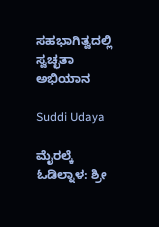ಸಹಭಾಗಿತ್ವದಲ್ಲಿ ಸ್ವಚ್ಛತಾ ಅಭಿಯಾನ

Suddi Udaya

ಮೈರಲ್ಕೆ ಓಡಿಲ್ನಾಳ: ಶ್ರೀ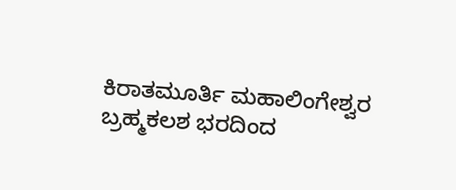ಕಿರಾತಮೂರ್ತಿ ಮಹಾಲಿಂಗೇಶ್ವರ ಬ್ರಹ್ಮಕಲಶ ಭರದಿಂದ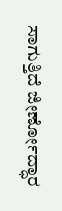ಸಾಗುತ್ತಿದೆ ಜೀರ್ಣೋದ್ಧಾರ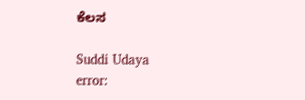ಕೆಲಸ

Suddi Udaya
error: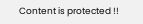Content is protected !!